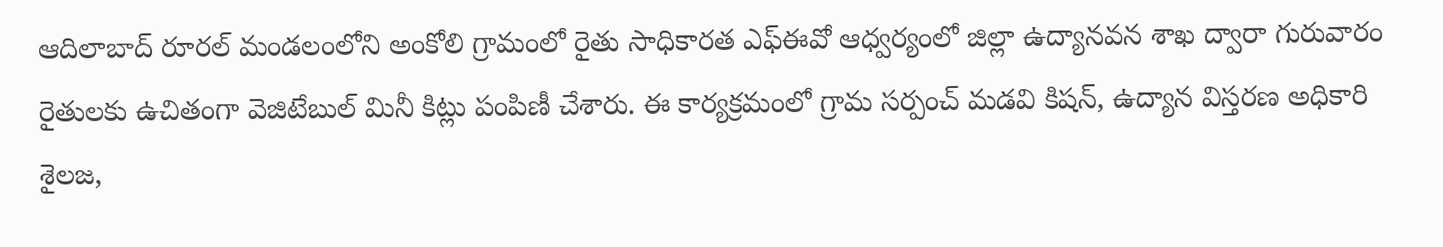ఆదిలాబాద్ రూరల్ మండలంలోని అంకోలి గ్రామంలో రైతు సాధికారత ఎఫ్ఈవో ఆధ్వర్యంలో జిల్లా ఉద్యానవన శాఖ ద్వారా గురువారం రైతులకు ఉచితంగా వెజిటేబుల్ మినీ కిట్లు పంపిణీ చేశారు. ఈ కార్యక్రమంలో గ్రామ సర్పంచ్ మడవి కిషన్, ఉద్యాన విస్తరణ అధికారి శైలజ,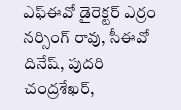ఎఫ్ఈవో డైరెక్టర్ ఎర్రం నర్సింగ్ రావు, సీఈవో దినేష్, పుదరి చంద్రశేఖర్,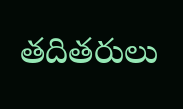తదితరులు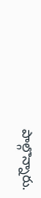పాల్గొన్నారు.